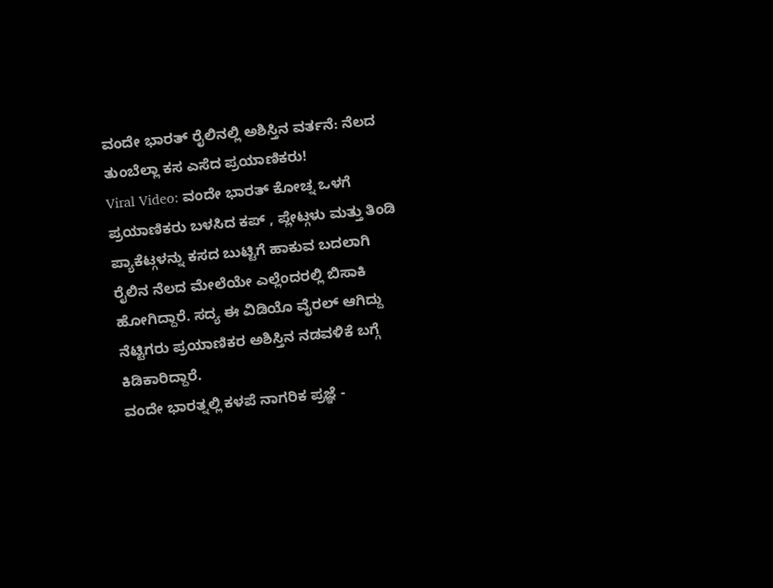ವಂದೇ ಭಾರತ್ ರೈಲಿನಲ್ಲಿ ಅಶಿಸ್ತಿನ ವರ್ತನೆ: ನೆಲದ ತುಂಬೆಲ್ಲಾ ಕಸ ಎಸೆದ ಪ್ರಯಾಣಿಕರು!
Viral Video: ವಂದೇ ಭಾರತ್ ಕೋಚ್ನ ಒಳಗೆ ಪ್ರಯಾಣಿಕರು ಬಳಸಿದ ಕಪ್ , ಪ್ಲೇಟ್ಗಳು ಮತ್ತು ತಿಂಡಿ ಪ್ಯಾಕೆಟ್ಗಳನ್ನು ಕಸದ ಬುಟ್ಟಿಗೆ ಹಾಕುವ ಬದಲಾಗಿ ರೈಲಿನ ನೆಲದ ಮೇಲೆಯೇ ಎಲ್ಲೆಂದರಲ್ಲಿ ಬಿಸಾಕಿ ಹೋಗಿದ್ದಾರೆ. ಸದ್ಯ ಈ ವಿಡಿಯೊ ವೈರಲ್ ಆಗಿದ್ದು ನೆಟ್ಟಿಗರು ಪ್ರಯಾಣಿಕರ ಅಶಿಸ್ತಿನ ನಡವಳಿಕೆ ಬಗ್ಗೆ ಕಿಡಿಕಾರಿದ್ದಾರೆ.
ವಂದೇ ಭಾರತ್ನಲ್ಲಿ ಕಳಪೆ ನಾಗರಿಕ ಪ್ರಜ್ಞೆ -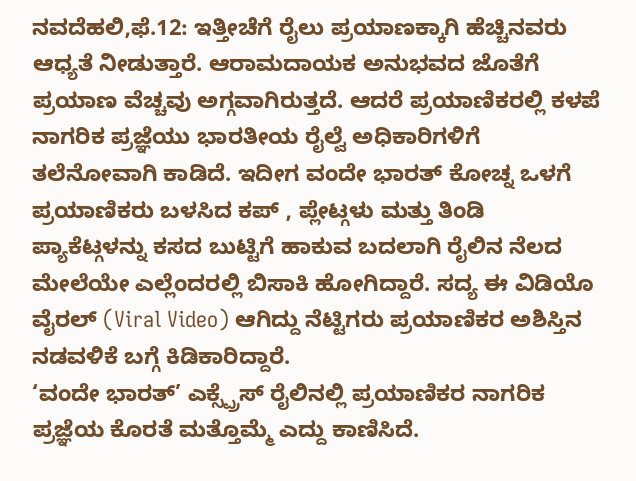ನವದೆಹಲಿ,ಫೆ.12: ಇತ್ತೀಚೆಗೆ ರೈಲು ಪ್ರಯಾಣಕ್ಕಾಗಿ ಹೆಚ್ಚಿನವರು ಆಧ್ಯತೆ ನೀಡುತ್ತಾರೆ. ಆರಾಮದಾಯಕ ಅನುಭವದ ಜೊತೆಗೆ ಪ್ರಯಾಣ ವೆಚ್ಚವು ಅಗ್ಗವಾಗಿರುತ್ತದೆ. ಆದರೆ ಪ್ರಯಾಣಿಕರಲ್ಲಿ ಕಳಪೆ ನಾಗರಿಕ ಪ್ರಜ್ಞೆಯು ಭಾರತೀಯ ರೈಲ್ವೆ ಅಧಿಕಾರಿಗಳಿಗೆ ತಲೆನೋವಾಗಿ ಕಾಡಿದೆ. ಇದೀಗ ವಂದೇ ಭಾರತ್ ಕೋಚ್ನ ಒಳಗೆ ಪ್ರಯಾಣಿಕರು ಬಳಸಿದ ಕಪ್ , ಪ್ಲೇಟ್ಗಳು ಮತ್ತು ತಿಂಡಿ ಪ್ಯಾಕೆಟ್ಗಳನ್ನು ಕಸದ ಬುಟ್ಟಿಗೆ ಹಾಕುವ ಬದಲಾಗಿ ರೈಲಿನ ನೆಲದ ಮೇಲೆಯೇ ಎಲ್ಲೆಂದರಲ್ಲಿ ಬಿಸಾಕಿ ಹೋಗಿದ್ದಾರೆ. ಸದ್ಯ ಈ ವಿಡಿಯೊ ವೈರಲ್ (Viral Video) ಆಗಿದ್ದು ನೆಟ್ಟಿಗರು ಪ್ರಯಾಣಿಕರ ಅಶಿಸ್ತಿನ ನಡವಳಿಕೆ ಬಗ್ಗೆ ಕಿಡಿಕಾರಿದ್ದಾರೆ.
‘ವಂದೇ ಭಾರತ್’ ಎಕ್ಸ್ಪ್ರೆಸ್ ರೈಲಿನಲ್ಲಿ ಪ್ರಯಾಣಿಕರ ನಾಗರಿಕ ಪ್ರಜ್ಞೆಯ ಕೊರತೆ ಮತ್ತೊಮ್ಮೆ ಎದ್ದು ಕಾಣಿಸಿದೆ.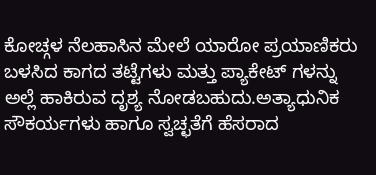ಕೋಚ್ಗಳ ನೆಲಹಾಸಿನ ಮೇಲೆ ಯಾರೋ ಪ್ರಯಾಣಿಕರು ಬಳಸಿದ ಕಾಗದ ತಟ್ಟೆಗಳು ಮತ್ತು ಪ್ಯಾಕೇಟ್ ಗಳನ್ನು ಅಲ್ಲೆ ಹಾಕಿರುವ ದೃಶ್ಯ ನೋಡಬಹುದು.ಅತ್ಯಾಧುನಿಕ ಸೌಕರ್ಯಗಳು ಹಾಗೂ ಸ್ವಚ್ಛತೆಗೆ ಹೆಸರಾದ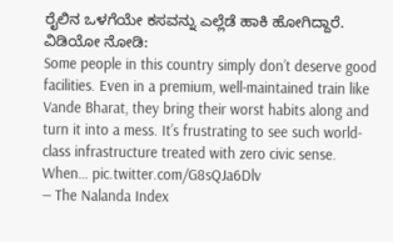ರೈಲಿನ ಒಳಗೆಯೇ ಕಸವನ್ನು ಎಲ್ಲೆಡೆ ಹಾಕಿ ಹೋಗಿದ್ದಾರೆ.
ವಿಡಿಯೋ ನೋಡಿ:
Some people in this country simply don’t deserve good facilities. Even in a premium, well-maintained train like Vande Bharat, they bring their worst habits along and turn it into a mess. It’s frustrating to see such world-class infrastructure treated with zero civic sense. When… pic.twitter.com/G8sQJa6Dlv
— The Nalanda Index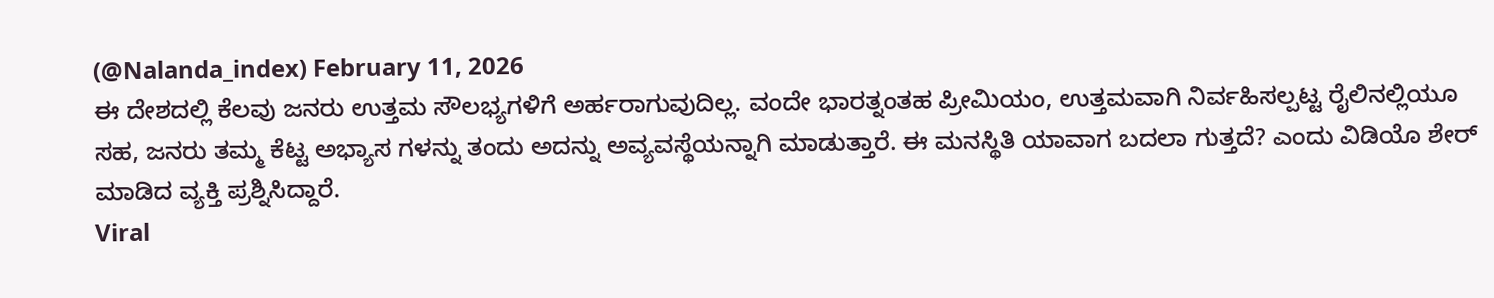(@Nalanda_index) February 11, 2026
ಈ ದೇಶದಲ್ಲಿ ಕೆಲವು ಜನರು ಉತ್ತಮ ಸೌಲಭ್ಯಗಳಿಗೆ ಅರ್ಹರಾಗುವುದಿಲ್ಲ. ವಂದೇ ಭಾರತ್ನಂತಹ ಪ್ರೀಮಿಯಂ, ಉತ್ತಮವಾಗಿ ನಿರ್ವಹಿಸಲ್ಪಟ್ಟ ರೈಲಿನಲ್ಲಿಯೂ ಸಹ, ಜನರು ತಮ್ಮ ಕೆಟ್ಟ ಅಭ್ಯಾಸ ಗಳನ್ನು ತಂದು ಅದನ್ನು ಅವ್ಯವಸ್ಥೆಯನ್ನಾಗಿ ಮಾಡುತ್ತಾರೆ. ಈ ಮನಸ್ಥಿತಿ ಯಾವಾಗ ಬದಲಾ ಗುತ್ತದೆ? ಎಂದು ವಿಡಿಯೊ ಶೇರ್ ಮಾಡಿದ ವ್ಯಕ್ತಿ ಪ್ರಶ್ನಿಸಿದ್ದಾರೆ.
Viral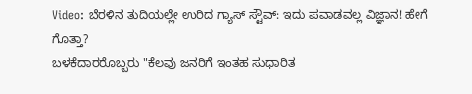Video: ಬೆರಳಿನ ತುದಿಯಲ್ಲೇ ಉರಿದ ಗ್ಯಾಸ್ ಸ್ಟೌವ್: ಇದು ಪವಾಡವಲ್ಲ ವಿಜ್ಞಾನ! ಹೇಗೆ ಗೊತ್ತಾ?
ಬಳಕೆದಾರರೊಬ್ಬರು "ಕೆಲವು ಜನರಿಗೆ ಇಂತಹ ಸುಧಾರಿತ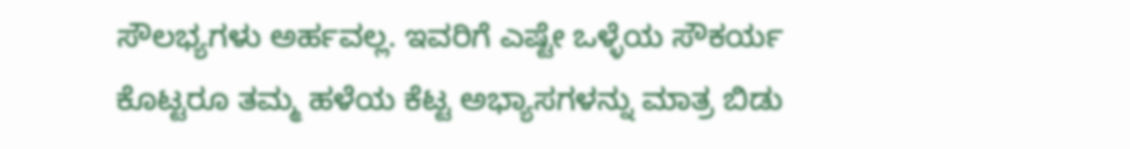ಸೌಲಭ್ಯಗಳು ಅರ್ಹವಲ್ಲ. ಇವರಿಗೆ ಎಷ್ಟೇ ಒಳ್ಳೆಯ ಸೌಕರ್ಯ ಕೊಟ್ಟರೂ ತಮ್ಮ ಹಳೆಯ ಕೆಟ್ಟ ಅಭ್ಯಾಸಗಳನ್ನು ಮಾತ್ರ ಬಿಡು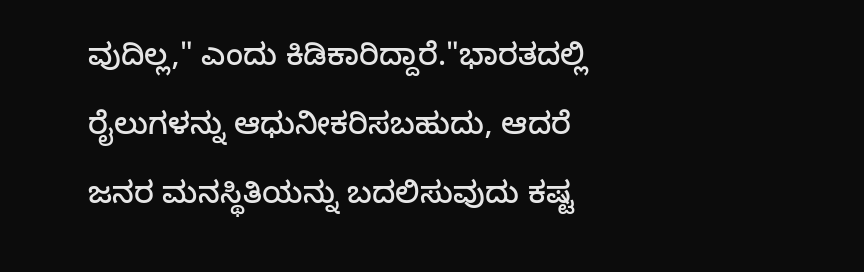ವುದಿಲ್ಲ," ಎಂದು ಕಿಡಿಕಾರಿದ್ದಾರೆ."ಭಾರತದಲ್ಲಿ ರೈಲುಗಳನ್ನು ಆಧುನೀಕರಿಸಬಹುದು, ಆದರೆ ಜನರ ಮನಸ್ಥಿತಿಯನ್ನು ಬದಲಿಸುವುದು ಕಷ್ಟ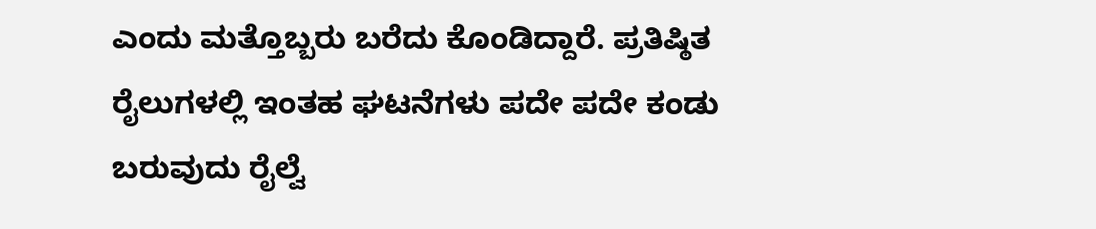ಎಂದು ಮತ್ತೊಬ್ಬರು ಬರೆದು ಕೊಂಡಿದ್ದಾರೆ. ಪ್ರತಿಷ್ಠಿತ ರೈಲುಗಳಲ್ಲಿ ಇಂತಹ ಘಟನೆಗಳು ಪದೇ ಪದೇ ಕಂಡು ಬರುವುದು ರೈಲ್ವೆ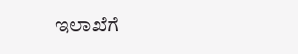ಇಲಾಖೆಗೆ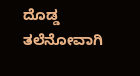ದೊಡ್ಡ ತಲೆನೋವಾಗಿ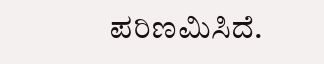ಪರಿಣಮಿಸಿದೆ.